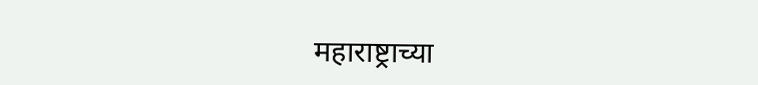महाराष्ट्राच्या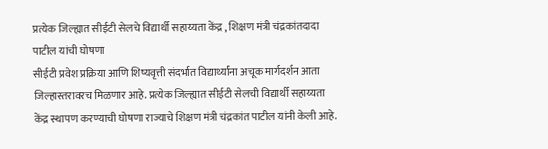प्रत्येक जिल्ह्यात सीईटी सेलचे विद्यार्थी सहाय्यता केंद्र , शिक्षण मंत्री चंद्रकांतदादा पाटील यांची घोषणा
सीईटी प्रवेश प्रक्रिया आणि शिष्यवृत्ती संदर्भात विद्यार्थ्यांना अचूक मार्गदर्शन आता जिल्हास्तरावरच मिळणार आहे. प्रत्येक जिल्ह्यात सीईटी सेलची विद्यार्थी सहाय्यता केंद्र स्थापण करण्याची घोषणा राज्याचे शिक्षण मंत्री चंद्रकांत पाटील यांनी केली आहे.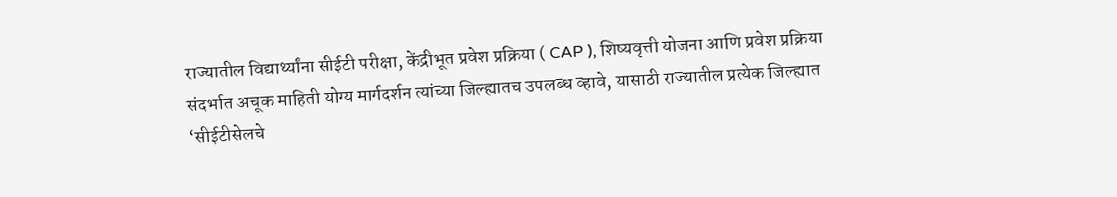राज्यातील विद्यार्थ्यांना सीईटी परीक्षा, केंद्रीभूत प्रवेश प्रक्रिया ( CAP ), शिष्यवृत्ती योजना आणि प्रवेश प्रक्रिया संदर्भात अचूक माहिती योग्य मार्गदर्शन त्यांच्या जिल्ह्यातच उपलब्ध व्हावे, यासाठी राज्यातील प्रत्येक जिल्ह्यात ‘सीईटीसेलचे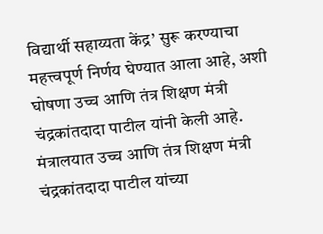विद्यार्थी सहाय्यता केंद्र’ सुरू करण्याचा महत्त्वपूर्ण निर्णय घेण्यात आला आहे, अशी घोषणा उच्च आणि तंत्र शिक्षण मंत्री चंद्रकांतदादा पाटील यांनी केली आहे.
मंत्रालयात उच्च आणि तंत्र शिक्षण मंत्री चंद्रकांतदादा पाटील यांच्या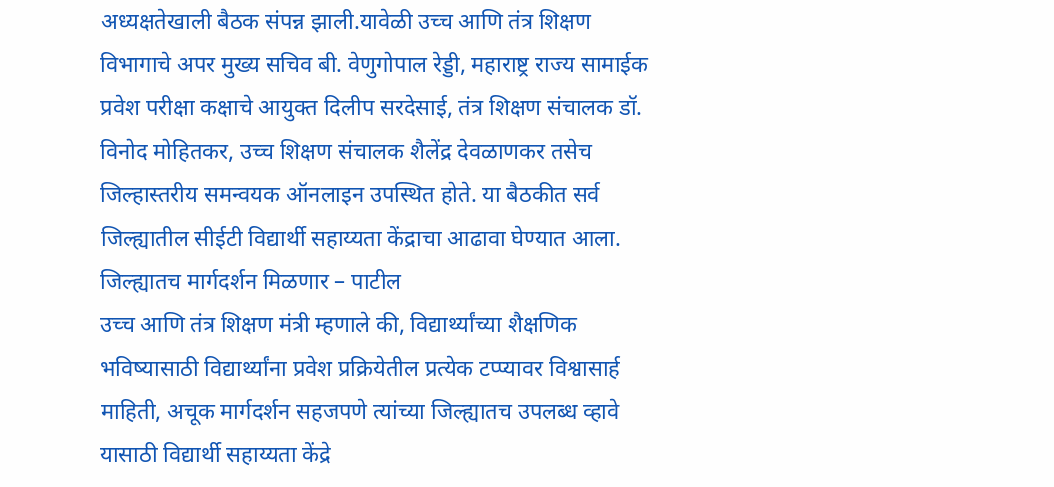अध्यक्षतेखाली बैठक संपन्न झाली.यावेळी उच्च आणि तंत्र शिक्षण विभागाचे अपर मुख्य सचिव बी. वेणुगोपाल रेड्डी, महाराष्ट्र राज्य सामाईक प्रवेश परीक्षा कक्षाचे आयुक्त दिलीप सरदेसाई, तंत्र शिक्षण संचालक डॉ. विनोद मोहितकर, उच्च शिक्षण संचालक शैलेंद्र देवळाणकर तसेच जिल्हास्तरीय समन्वयक ऑनलाइन उपस्थित होते. या बैठकीत सर्व जिल्ह्यातील सीईटी विद्यार्थी सहाय्यता केंद्राचा आढावा घेण्यात आला.
जिल्ह्यातच मार्गदर्शन मिळणार – पाटील
उच्च आणि तंत्र शिक्षण मंत्री म्हणाले की, विद्यार्थ्यांच्या शैक्षणिक भविष्यासाठी विद्यार्थ्यांना प्रवेश प्रक्रियेतील प्रत्येक टप्प्यावर विश्वासार्ह माहिती, अचूक मार्गदर्शन सहजपणे त्यांच्या जिल्ह्यातच उपलब्ध व्हावे यासाठी विद्यार्थी सहाय्यता केंद्रे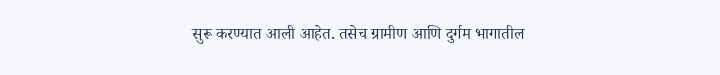सुरू करण्यात आली आहेत. तसेच ग्रामीण आणि दुर्गम भागातील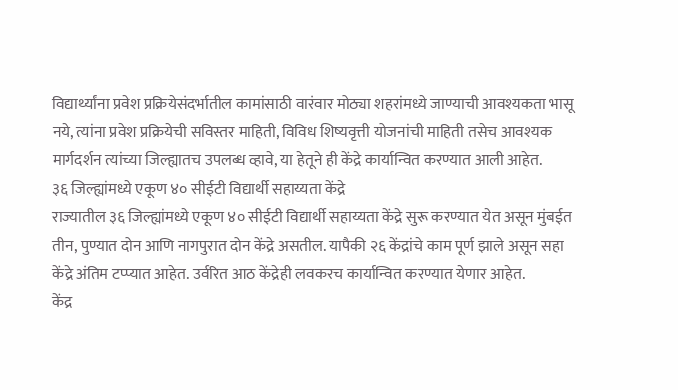विद्यार्थ्यांना प्रवेश प्रक्रियेसंदर्भातील कामांसाठी वारंवार मोठ्या शहरांमध्ये जाण्याची आवश्यकता भासू नये, त्यांना प्रवेश प्रक्रियेची सविस्तर माहिती, विविध शिष्यवृत्ती योजनांची माहिती तसेच आवश्यक मार्गदर्शन त्यांच्या जिल्ह्यातच उपलब्ध व्हावे, या हेतूने ही केंद्रे कार्यान्वित करण्यात आली आहेत.
३६ जिल्ह्यांमध्ये एकूण ४० सीईटी विद्यार्थी सहाय्यता केंद्रे
राज्यातील ३६ जिल्ह्यांमध्ये एकूण ४० सीईटी विद्यार्थी सहाय्यता केंद्रे सुरू करण्यात येत असून मुंबईत तीन, पुण्यात दोन आणि नागपुरात दोन केंद्रे असतील. यापैकी २६ केंद्रांचे काम पूर्ण झाले असून सहा केंद्रे अंतिम टप्प्यात आहेत. उर्वरित आठ केंद्रेही लवकरच कार्यान्वित करण्यात येणार आहेत.
केंद्र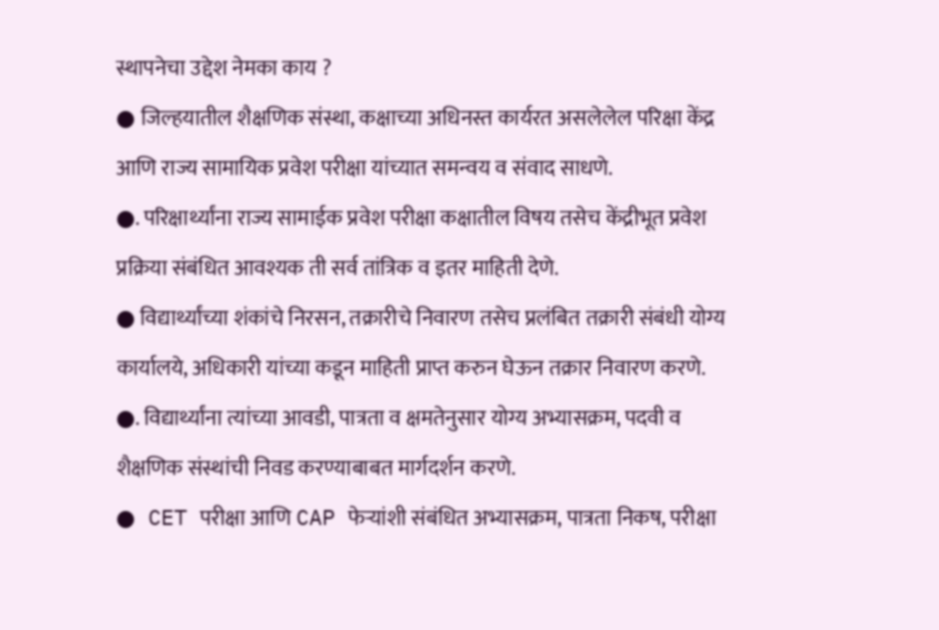स्थापनेचा उद्देश नेमका काय ?
● जिल्हयातील शैक्षणिक संस्था, कक्षाच्या अधिनस्त कार्यरत असलेलेल परिक्षा केंद्र आणि राज्य सामायिक प्रवेश परीक्षा यांच्यात समन्वय व संवाद साधणे.
●. परिक्षार्थ्यांना राज्य सामाईक प्रवेश परीक्षा कक्षातील विषय तसेच केंद्रीभूत प्रवेश प्रक्रिया संबंधित आवश्यक ती सर्व तांत्रिक व इतर माहिती देणे.
● विद्यार्थ्यांच्या शंकांचे निरसन, तक्रारीचे निवारण तसेच प्रलंबित तक्रारी संबंधी योग्य कार्यालये, अधिकारी यांच्या कडून माहिती प्राप्त करुन घेऊन तक्रार निवारण करणे.
●. विद्यार्थ्यांना त्यांच्या आवडी, पात्रता व क्षमतेनुसार योग्य अभ्यासक्रम, पदवी व शैक्षणिक संस्थांची निवड करण्याबाबत मार्गदर्शन करणे.
● CET परीक्षा आणि CAP फेऱ्यांशी संबंधित अभ्यासक्रम, पात्रता निकष, परीक्षा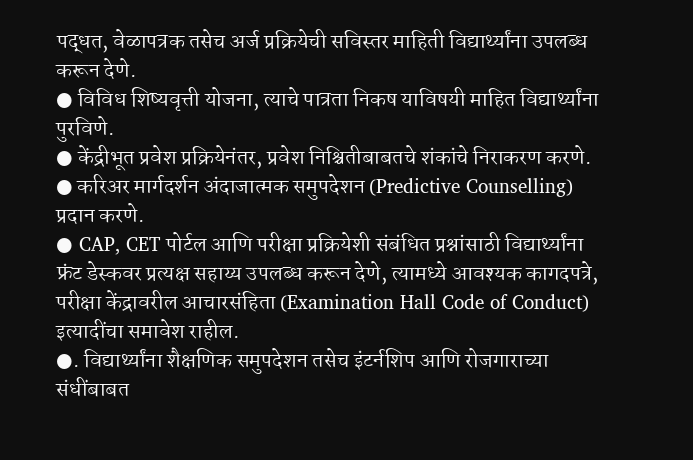पद्धत, वेळापत्रक तसेच अर्ज प्रक्रियेची सविस्तर माहिती विद्यार्थ्यांना उपलब्ध करून देणे.
● विविध शिष्यवृत्ती योजना, त्याचे पात्रता निकष याविषयी माहित विद्यार्थ्यांना पुरविणे.
● केंद्रीभूत प्रवेश प्रक्रियेनंतर, प्रवेश निश्चितीबाबतचे शंकांचे निराकरण करणे.
● करिअर मार्गदर्शन अंदाजात्मक समुपदेशन (Predictive Counselling) प्रदान करणे.
● CAP, CET पोर्टल आणि परीक्षा प्रक्रियेशी संबंधित प्रश्नांसाठी विद्यार्थ्यांना फ्रंट डेस्कवर प्रत्यक्ष सहाय्य उपलब्ध करून देणे, त्यामध्ये आवश्यक कागदपत्रे, परीक्षा केंद्रावरील आचारसंहिता (Examination Hall Code of Conduct) इत्यादींचा समावेश राहील.
●. विद्यार्थ्यांना शैक्षणिक समुपदेशन तसेच इंटर्नशिप आणि रोजगाराच्या संधींबाबत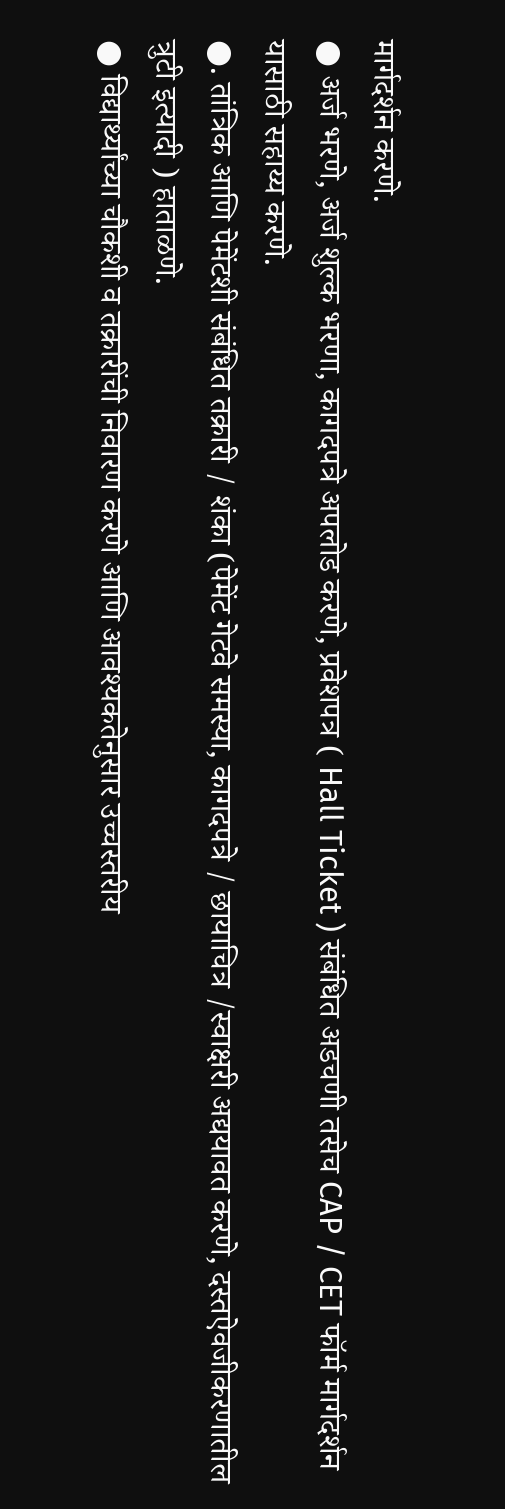मार्गदर्शन करणे.
● अर्ज भरणे, अर्ज शुल्क भरणा, कागदपत्रे अपलोड करणे, प्रवेशपत्र ( Hall Ticket ) संबंधित अडचणी तसेच CAP / CET फॉर्म मार्गदर्शन यासाठी सहाय्य करणे.
●. तांत्रिक आणि पेमेंटशी संबंधित तक्रारी / शंका (पेमेंट गेटवे समस्या, कागदपत्रे / छायाचित्र /स्वाक्षरी अद्ययावत करणे, दस्तऐवजीकरणातील त्रुटी इत्यादी ) हाताळणे.
● विद्यार्थ्यांच्या चौकशी व तक्रारींची निवारण करणे आणि आवश्यकतेनुसार उच्चस्तरीय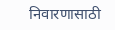निवारणासाठी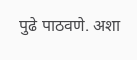पुढे पाठवणे. अशा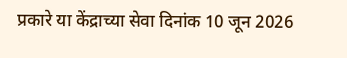प्रकारे या केंद्राच्या सेवा दिनांक 10 जून 2026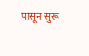पासून सुरू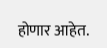होणार आहेत.